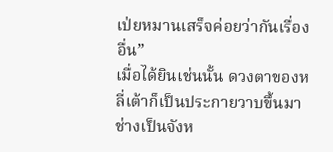เป่ยหมานเสร็จค่อยว่ากันเรื่องอื่น”
เมื่อได้ยินเช่นนั้น ดวงตาของหลี่เต้าก็เป็นประกายวาบขึ้นมา
ช่างเป็นจังห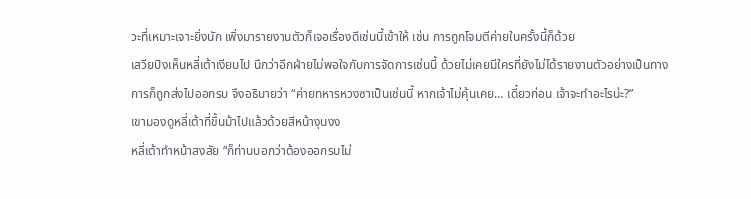วะที่เหมาะเจาะยิ่งนัก เพิ่งมารายงานตัวก็เจอเรื่องดีเช่นนี้เข้าให้ เช่น การถูกโจมตีค่ายในครั้งนี้ก็ด้วย
เสวียปิงเห็นหลี่เต้าเงียบไป นึกว่าอีกฝ่ายไม่พอใจกับการจัดการเช่นนี้ ด้วยไม่เคยมีใครที่ยังไม่ได้รายงานตัวอย่างเป็นทางการก็ถูกส่งไปออกรบ จึงอธิบายว่า “ค่ายทหารหวงซาเป็นเช่นนี้ หากเจ้าไม่คุ้นเคย… เดี๋ยวก่อน เจ้าจะทำอะไรน่ะ?”
เขามองดูหลี่เต้าที่ขึ้นม้าไปแล้วด้วยสีหน้างุนงง
หลี่เต้าทำหน้าสงสัย “ก็ท่านบอกว่าต้องออกรบไม่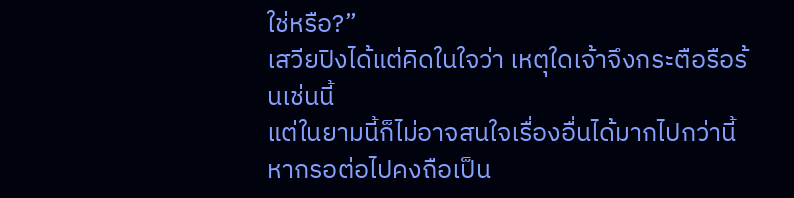ใช่หรือ?”
เสวียปิงได้แต่คิดในใจว่า เหตุใดเจ้าจึงกระตือรือร้นเช่นนี้
แต่ในยามนี้ก็ไม่อาจสนใจเรื่องอื่นได้มากไปกว่านี้ หากรอต่อไปคงถือเป็น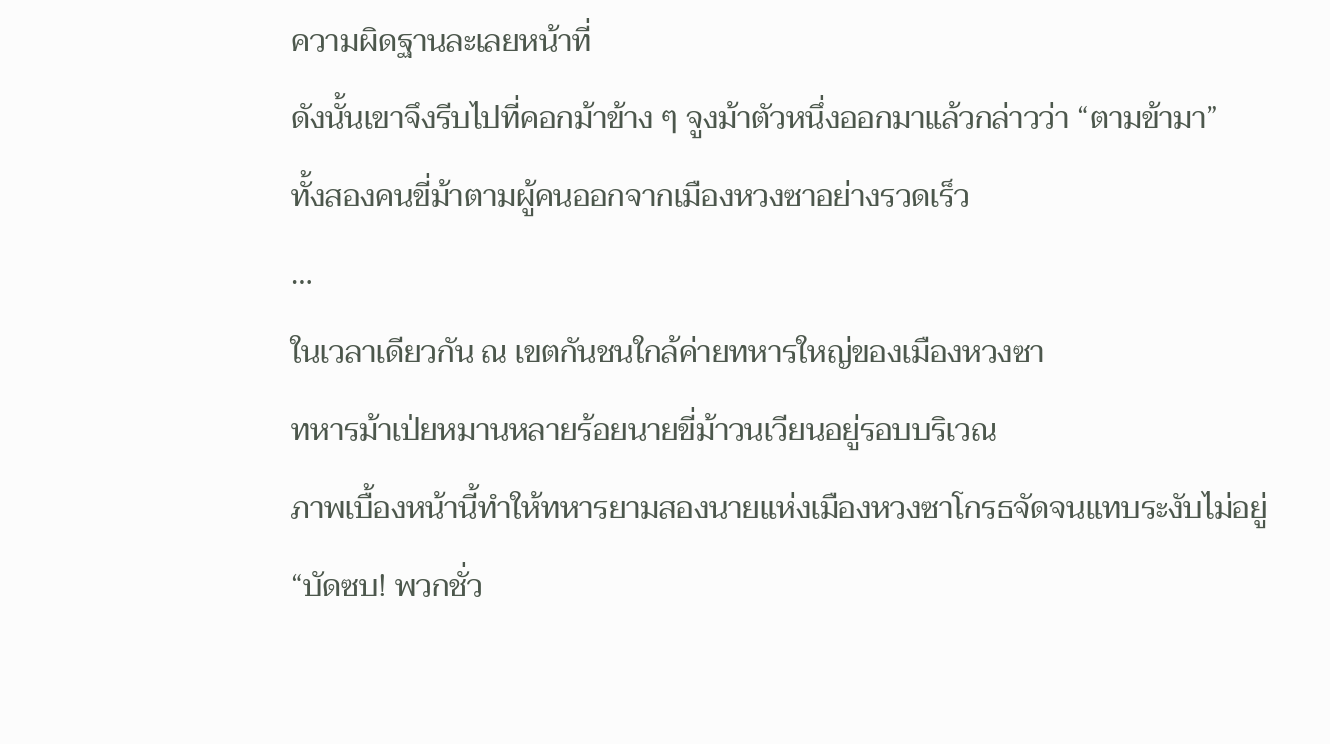ความผิดฐานละเลยหน้าที่
ดังนั้นเขาจึงรีบไปที่คอกม้าข้าง ๆ จูงม้าตัวหนึ่งออกมาแล้วกล่าวว่า “ตามข้ามา”
ทั้งสองคนขี่ม้าตามผู้คนออกจากเมืองหวงซาอย่างรวดเร็ว
…
ในเวลาเดียวกัน ณ เขตกันชนใกล้ค่ายทหารใหญ่ของเมืองหวงซา
ทหารม้าเป่ยหมานหลายร้อยนายขี่ม้าวนเวียนอยู่รอบบริเวณ
ภาพเบื้องหน้านี้ทำให้ทหารยามสองนายแห่งเมืองหวงซาโกรธจัดจนแทบระงับไม่อยู่
“บัดซบ! พวกชั่ว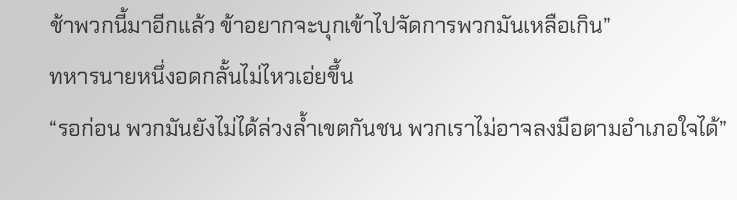ช้าพวกนี้มาอีกแล้ว ข้าอยากจะบุกเข้าไปจัดการพวกมันเหลือเกิน”
ทหารนายหนึ่งอดกลั้นไม่ไหวเอ่ยขึ้น
“รอก่อน พวกมันยังไม่ได้ล่วงล้ำเขตกันชน พวกเราไม่อาจลงมือตามอำเภอใจได้”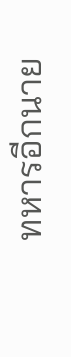ทหารอีกนาย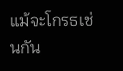แม้จะโกรธเช่นกัน